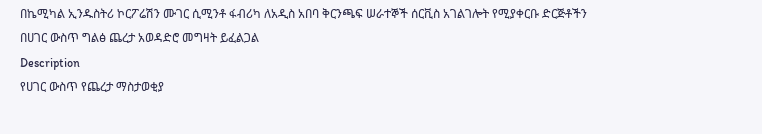በኬሚካል ኢንዱስትሪ ኮርፖሬሽን ሙገር ሲሚንቶ ፋብሪካ ለአዲስ አበባ ቅርንጫፍ ሠራተኞች ሰርቪስ አገልገሎት የሚያቀርቡ ድርጅቶችን በሀገር ውስጥ ግልፅ ጨረታ አወዳድሮ መግዛት ይፈልጋል
Description
የሀገር ውስጥ የጨረታ ማስታወቂያ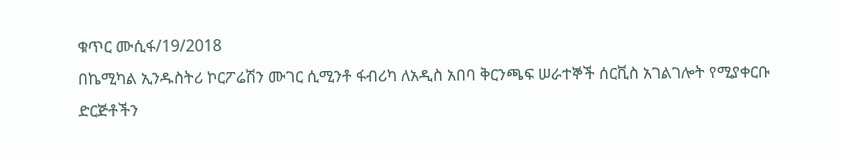ቁጥር ሙሲፋ/19/2018
በኬሚካል ኢንዱስትሪ ኮርፖሬሽን ሙገር ሲሚንቶ ፋብሪካ ለአዲስ አበባ ቅርንጫፍ ሠራተኞች ሰርቪስ አገልገሎት የሚያቀርቡ ድርጅቶችን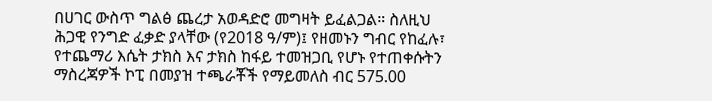በሀገር ውስጥ ግልፅ ጨረታ አወዳድሮ መግዛት ይፈልጋል። ስለዚህ ሕጋዊ የንግድ ፈቃድ ያላቸው (የ2018 ዓ/ም)፤ የዘመኑን ግብር የከፈሉ፣ የተጨማሪ እሴት ታክስ እና ታክስ ከፋይ ተመዝጋቢ የሆኑ የተጠቀሱትን ማስረጃዎች ኮፒ በመያዝ ተጫራቾች የማይመለስ ብር 575.00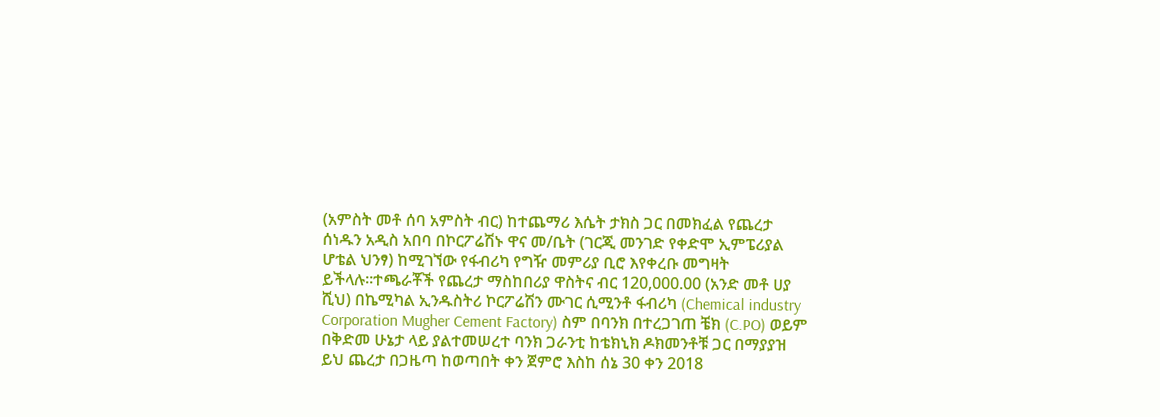(አምስት መቶ ሰባ አምስት ብር) ከተጨማሪ እሴት ታክስ ጋር በመክፈል የጨረታ ሰነዱን አዲስ አበባ በኮርፖሬሽኑ ዋና መ/ቤት (ገርጂ መንገድ የቀድሞ ኢምፔሪያል ሆቴል ህንፃ) ከሚገኘው የፋብሪካ የግዥ መምሪያ ቢሮ እየቀረቡ መግዛት ይችላሉ።ተጫራቾች የጨረታ ማስከበሪያ ዋስትና ብር 120,000.00 (አንድ መቶ ሀያ ሺህ) በኬሚካል ኢንዱስትሪ ኮርፖሬሽን ሙገር ሲሚንቶ ፋብሪካ (Chemical industry Corporation Mugher Cement Factory) ስም በባንክ በተረጋገጠ ቼክ (C.PO) ወይም በቅድመ ሁኔታ ላይ ያልተመሠረተ ባንክ ጋራንቲ ከቴክኒክ ዶክመንቶቹ ጋር በማያያዝ ይህ ጨረታ በጋዜጣ ከወጣበት ቀን ጀምሮ እስከ ሰኔ 30 ቀን 2018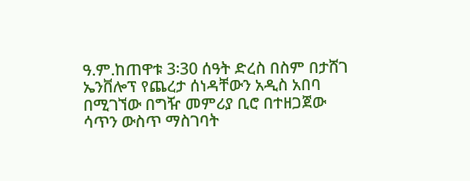ዓ.ም.ከጠዋቱ 3፡30 ሰዓት ድረስ በስም በታሸገ ኤንቨሎፕ የጨረታ ሰነዳቸውን አዲስ አበባ በሚገኘው በግዥ መምሪያ ቢሮ በተዘጋጀው ሳጥን ውስጥ ማስገባት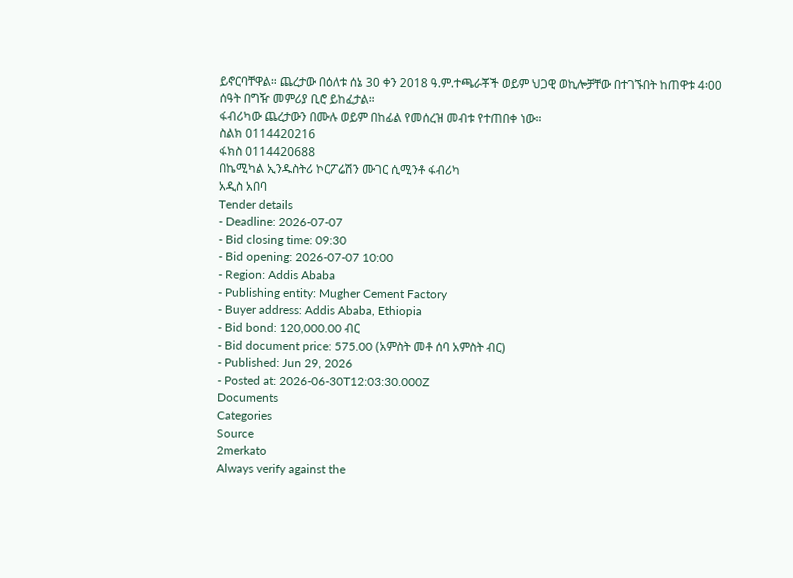ይኖርባቸዋል። ጨረታው በዕለቱ ሰኔ 30 ቀን 2018 ዓ.ም.ተጫራቾች ወይም ህጋዊ ወኪሎቻቸው በተገኙበት ከጠዋቱ 4፡00 ሰዓት በግዥ መምሪያ ቢሮ ይከፈታል።
ፋብሪካው ጨረታውን በሙሉ ወይም በከፊል የመሰረዝ መብቱ የተጠበቀ ነው።
ስልክ 0114420216
ፋክስ 0114420688
በኬሚካል ኢንዱስትሪ ኮርፖሬሽን ሙገር ሲሚንቶ ፋብሪካ
አዲስ አበባ
Tender details
- Deadline: 2026-07-07
- Bid closing time: 09:30
- Bid opening: 2026-07-07 10:00
- Region: Addis Ababa
- Publishing entity: Mugher Cement Factory
- Buyer address: Addis Ababa, Ethiopia
- Bid bond: 120,000.00 ብር
- Bid document price: 575.00 (አምስት መቶ ሰባ አምስት ብር)
- Published: Jun 29, 2026
- Posted at: 2026-06-30T12:03:30.000Z
Documents
Categories
Source
2merkato
Always verify against the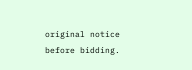original notice before bidding.